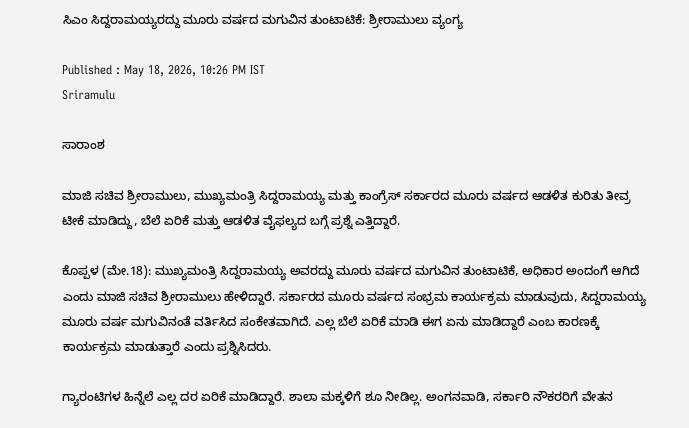ಸಿಎಂ ಸಿದ್ದರಾಮಯ್ಯರದ್ದು ಮೂರು ವರ್ಷದ ಮಗುವಿನ ತುಂಟಾಟಿಕೆ: ಶ್ರೀರಾಮುಲು ವ್ಯಂಗ್ಯ

Published : May 18, 2026, 10:26 PM IST
Sriramulu

ಸಾರಾಂಶ

ಮಾಜಿ ಸಚಿವ ಶ್ರೀರಾಮುಲು, ಮುಖ್ಯಮಂತ್ರಿ ಸಿದ್ದರಾಮಯ್ಯ ಮತ್ತು ಕಾಂಗ್ರೆಸ್ ಸರ್ಕಾರದ ಮೂರು ವರ್ಷದ ಆಡಳಿತ ಕುರಿತು ತೀವ್ರ ಟೀಕೆ ಮಾಡಿದ್ದು, ಬೆಲೆ ಏರಿಕೆ ಮತ್ತು ಆಡಳಿತ ವೈಫಲ್ಯದ ಬಗ್ಗೆ ಪ್ರಶ್ನೆ ಎತ್ತಿದ್ದಾರೆ.

ಕೊಪ್ಪಳ (ಮೇ.18): ಮುಖ್ಯಮಂತ್ರಿ ಸಿದ್ದರಾಮಯ್ಯ ಅವರದ್ದು ಮೂರು ವರ್ಷದ ಮಗುವಿನ ತುಂಟಾಟಿಕೆ, ಅಧಿಕಾರ ಅಂದಂಗೆ ಆಗಿದೆ ಎಂದು ಮಾಜಿ ಸಚಿವ ಶ್ರೀರಾಮುಲು ಹೇಳಿದ್ದಾರೆ. ಸರ್ಕಾರದ ಮೂರು ವರ್ಷದ ಸಂಭ್ರಮ ಕಾರ್ಯಕ್ರಮ ಮಾಡುವುದು, ಸಿದ್ದರಾಮಯ್ಯ ಮೂರು ವರ್ಷ ಮಗುವಿನಂತೆ ವರ್ತಿಸಿದ ಸಂಕೇತವಾಗಿದೆ. ಎಲ್ಲ ಬೆಲೆ ಏರಿಕೆ ಮಾಡಿ ಈಗ ಏನು ಮಾಡಿದ್ದಾರೆ ಎಂಬ ಕಾರಣಕ್ಕೆ ಕಾರ್ಯಕ್ರಮ ಮಾಡುತ್ತಾರೆ ಎಂದು ಪ್ರಶ್ನಿಸಿದರು.

ಗ್ಯಾರಂಟಿಗಳ ಹಿನ್ನೆಲೆ ಎಲ್ಲ ದರ ಏರಿಕೆ ಮಾಡಿದ್ದಾರೆ. ಶಾಲಾ ಮಕ್ಕಳಿಗೆ ಶೂ ನೀಡಿಲ್ಲ. ಅಂಗನವಾಡಿ, ಸರ್ಕಾರಿ ನೌಕರರಿಗೆ ವೇತನ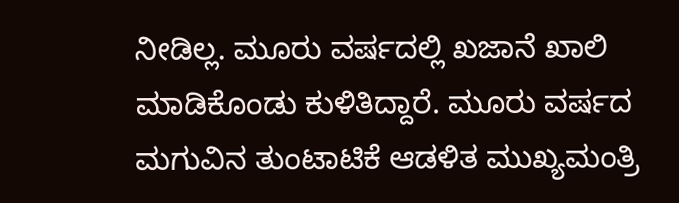ನೀಡಿಲ್ಲ. ಮೂರು ವರ್ಷದಲ್ಲಿ ಖಜಾನೆ ಖಾಲಿ ಮಾಡಿಕೊಂಡು ಕುಳಿತಿದ್ದಾರೆ. ಮೂರು ವರ್ಷದ ಮಗುವಿನ ತುಂಟಾಟಿಕೆ ಆಡಳಿತ ಮುಖ್ಯಮಂತ್ರಿ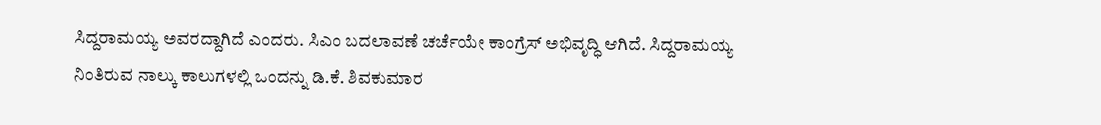ಸಿದ್ದರಾಮಯ್ಯ ಅವರದ್ದಾಗಿದೆ ಎಂದರು. ಸಿಎಂ ಬದಲಾವಣೆ ಚರ್ಚೆಯೇ ಕಾಂಗ್ರೆಸ್ ಅಭಿವೃದ್ಧಿ ಆಗಿದೆ. ಸಿದ್ದರಾಮಯ್ಯ ನಿಂತಿರುವ ನಾಲ್ಕು ಕಾಲುಗಳಲ್ಲಿ ಒಂದನ್ನು ಡಿ.ಕೆ. ಶಿವಕುಮಾರ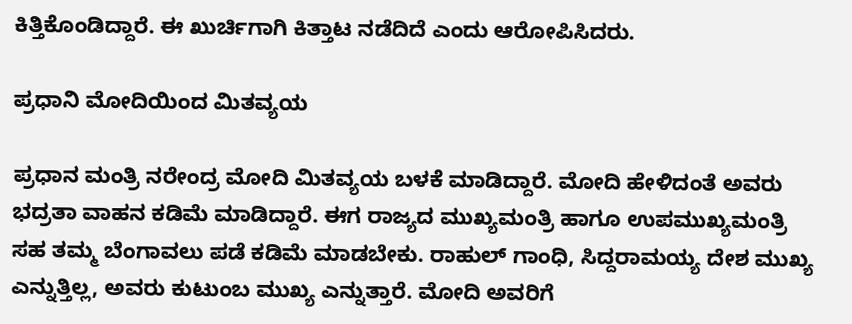ಕಿತ್ತಿಕೊಂಡಿದ್ದಾರೆ. ಈ ಖುರ್ಚಿಗಾಗಿ ಕಿತ್ತಾಟ ನಡೆದಿದೆ ಎಂದು ಆರೋಪಿಸಿದರು.

ಪ್ರಧಾನಿ ಮೋದಿಯಿಂದ ಮಿತವ್ಯಯ

ಪ್ರಧಾನ ಮಂತ್ರಿ ನರೇಂದ್ರ ಮೋದಿ ಮಿತವ್ಯಯ ಬಳಕೆ ಮಾಡಿದ್ದಾರೆ. ಮೋದಿ ಹೇಳಿದಂತೆ ಅವರು ಭದ್ರತಾ ವಾಹನ ಕಡಿಮೆ ಮಾಡಿದ್ದಾರೆ. ಈಗ ರಾಜ್ಯದ ಮುಖ್ಯಮಂತ್ರಿ ಹಾಗೂ ಉಪಮುಖ್ಯಮಂತ್ರಿ ಸಹ ತಮ್ಮ ಬೆಂಗಾವಲು ಪಡೆ ಕಡಿಮೆ ಮಾಡಬೇಕು. ರಾಹುಲ್ ಗಾಂಧಿ, ಸಿದ್ದರಾಮಯ್ಯ ದೇಶ ಮುಖ್ಯ ಎನ್ನುತ್ತಿಲ್ಲ, ಅವರು ಕುಟುಂಬ ಮುಖ್ಯ ಎನ್ನುತ್ತಾರೆ. ಮೋದಿ ಅವರಿಗೆ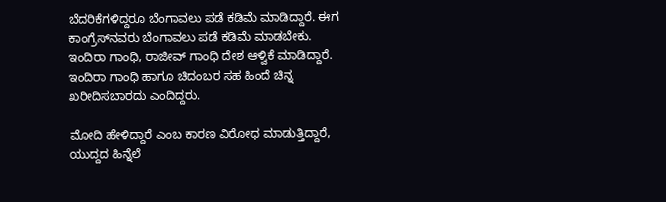ಬೆದರಿಕೆಗಳಿದ್ದರೂ ಬೆಂಗಾವಲು ಪಡೆ ಕಡಿಮೆ ಮಾಡಿದ್ದಾರೆ. ಈಗ ಕಾಂಗ್ರೆಸ್‌ನವರು ಬೆಂಗಾವಲು ಪಡೆ ಕಡಿಮೆ ಮಾಡಬೇಕು. ಇಂದಿರಾ ಗಾಂಧಿ, ರಾಜೀವ್ ಗಾಂಧಿ ದೇಶ ಆಳ್ವಿಕೆ ಮಾಡಿದ್ದಾರೆ. ಇಂದಿರಾ ಗಾಂಧಿ ಹಾಗೂ ಚಿದಂಬರ ಸಹ ಹಿಂದೆ ಚಿನ್ನ ಖರೀದಿಸಬಾರದು ಎಂದಿದ್ದರು.

ಮೋದಿ ಹೇಳಿದ್ದಾರೆ ಎಂಬ ಕಾರಣ ವಿರೋಧ ಮಾಡುತ್ತಿದ್ದಾರೆ, ಯುದ್ದದ ಹಿನ್ನೆಲೆ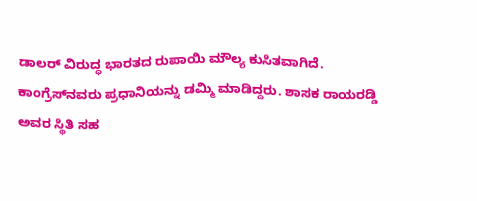ಡಾಲರ್ ವಿರುದ್ಧ ಭಾರತದ ರುಪಾಯಿ ಮೌಲ್ಯ ಕುಸಿತವಾಗಿದೆ. ಕಾಂಗ್ರೆಸ್‌ನವರು ಪ್ರಧಾನಿಯನ್ನು ಡಮ್ಮಿ‌ ಮಾಡಿದ್ದರು. ಶಾಸಕ ರಾಯರಡ್ಡಿ ಅವರ ಸ್ಥಿತಿ ಸಹ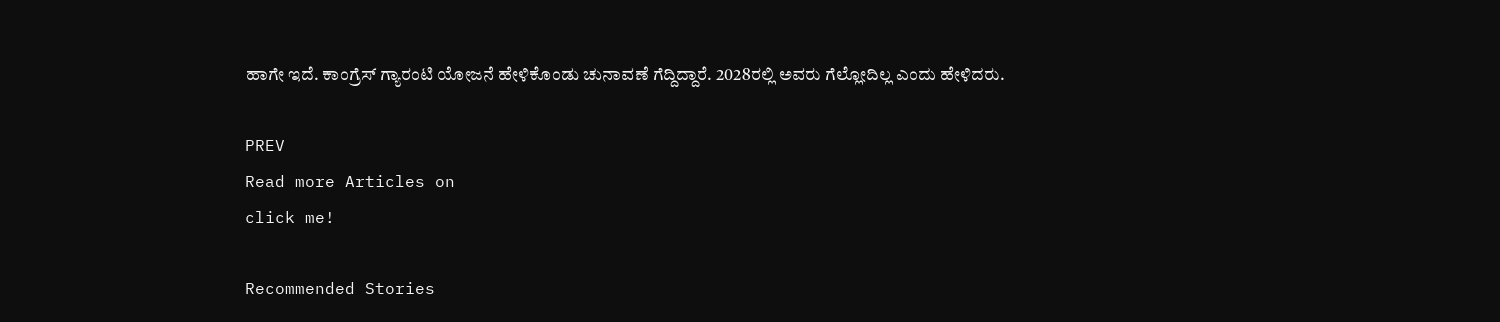ಹಾಗೇ ಇದೆ. ಕಾಂಗ್ರೆಸ್ ಗ್ಯಾರಂಟಿ ಯೋಜನೆ ಹೇಳಿಕೊಂಡು ಚುನಾವಣೆ ಗೆದ್ದಿದ್ದಾರೆ. 2028ರಲ್ಲಿ ಅವರು ಗೆಲ್ಲೋದಿಲ್ಲ ಎಂದು ಹೇಳಿದರು.

PREV
Read more Articles on
click me!

Recommended Stories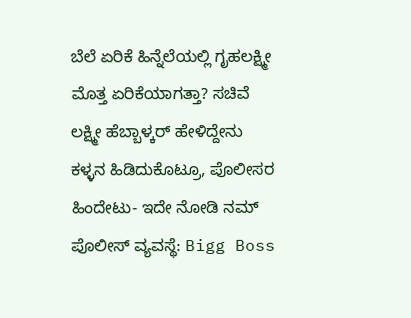ಬೆಲೆ ಏರಿಕೆ ಹಿನ್ನೆಲೆಯಲ್ಲಿ ಗೃಹಲಕ್ಷ್ಮೀ ಮೊತ್ತ ಏರಿಕೆಯಾಗತ್ತಾ? ಸಚಿವೆ ಲಕ್ಷ್ಮೀ ಹೆಬ್ಬಾಳ್ಕರ್ ಹೇಳಿದ್ದೇನು
ಕಳ್ಳನ ಹಿಡಿದುಕೊಟ್ರೂ, ಪೊಲೀಸರ ಹಿಂದೇಟು- ಇದೇ ನೋಡಿ ನಮ್ ಪೊಲೀಸ್ ವ್ಯವಸ್ಥೆ: Bigg Boss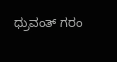ಧ್ರುವಂತ್‌ ಗರಂ